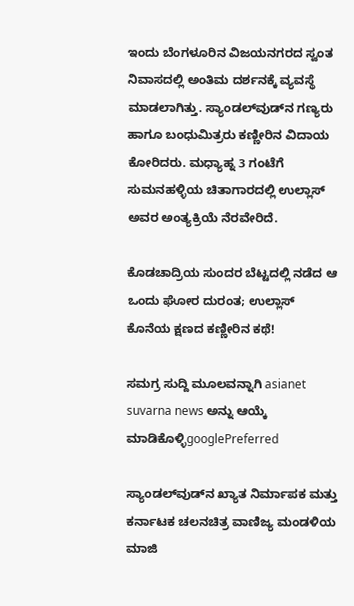ಇಂದು ಬೆಂಗಳೂರಿನ ವಿಜಯನಗರದ ಸ್ವಂತ ನಿವಾಸದಲ್ಲಿ ಅಂತಿಮ ದರ್ಶನಕ್ಕೆ ವ್ಯವಸ್ಥೆ ಮಾಡಲಾಗಿತ್ತು. ಸ್ಯಾಂಡಲ್‌ವುಡ್‌ನ ಗಣ್ಯರು ಹಾಗೂ ಬಂಧುಮಿತ್ರರು ಕಣ್ಣೀರಿನ ವಿದಾಯ ಕೋರಿದರು. ಮಧ್ಯಾಹ್ನ 3 ಗಂಟೆಗೆ ಸುಮನಹಳ್ಳಿಯ ಚಿತಾಗಾರದಲ್ಲಿ ಉಲ್ಲಾಸ್ ಅವರ ಅಂತ್ಯಕ್ರಿಯೆ ನೆರವೇರಿದೆ.

ಕೊಡಚಾದ್ರಿಯ ಸುಂದರ ಬೆಟ್ಟದಲ್ಲಿ ನಡೆದ ಆ ಒಂದು ಘೋರ ದುರಂತ; ಉಲ್ಲಾಸ್ ಕೊನೆಯ ಕ್ಷಣದ ಕಣ್ಣೀರಿನ ಕಥೆ!

ಸಮಗ್ರ ಸುದ್ದಿ ಮೂಲವನ್ನಾಗಿ asianet suvarna news ಅನ್ನು ಆಯ್ಕೆ ಮಾಡಿಕೊಳ್ಳಿgooglePreferred

ಸ್ಯಾಂಡಲ್‌ವುಡ್‌ನ ಖ್ಯಾತ ನಿರ್ಮಾಪಕ ಮತ್ತು ಕರ್ನಾಟಕ ಚಲನಚಿತ್ರ ವಾಣಿಜ್ಯ ಮಂಡಳಿಯ ಮಾಜಿ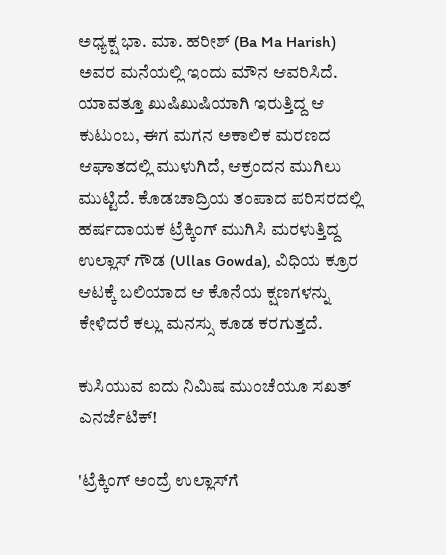ಅಧ್ಯಕ್ಷ ಭಾ. ಮಾ. ಹರೀಶ್ (Ba Ma Harish) ಅವರ ಮನೆಯಲ್ಲಿ ಇಂದು ಮೌನ ಆವರಿಸಿದೆ. ಯಾವತ್ತೂ ಖುಷಿಖುಷಿಯಾಗಿ ಇರುತ್ತಿದ್ದ ಆ ಕುಟುಂಬ, ಈಗ ಮಗನ ಅಕಾಲಿಕ ಮರಣದ ಆಘಾತದಲ್ಲಿ ಮುಳುಗಿದೆ, ಆಕ್ರಂದನ ಮುಗಿಲು ಮುಟ್ಟಿದೆ. ಕೊಡಚಾದ್ರಿಯ ತಂಪಾದ ಪರಿಸರದಲ್ಲಿ ಹರ್ಷದಾಯಕ ಟ್ರೆಕ್ಕಿಂಗ್ ಮುಗಿಸಿ ಮರಳುತ್ತಿದ್ದ ಉಲ್ಲಾಸ್ ಗೌಡ (Ullas Gowda), ವಿಧಿಯ ಕ್ರೂರ ಆಟಕ್ಕೆ ಬಲಿಯಾದ ಆ ಕೊನೆಯ ಕ್ಷಣಗಳನ್ನು ಕೇಳಿದರೆ ಕಲ್ಲು ಮನಸ್ಸು ಕೂಡ ಕರಗುತ್ತದೆ.

ಕುಸಿಯುವ ಐದು ನಿಮಿಷ ಮುಂಚೆಯೂ ಸಖತ್ ಎನರ್ಜೆಟಿಕ್!

'ಟ್ರೆಕ್ಕಿಂಗ್ ಅಂದ್ರೆ ಉಲ್ಲಾಸ್‌ಗೆ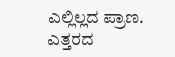ಎಲ್ಲಿಲ್ಲದ ಪ್ರಾಣ. ಎತ್ತರದ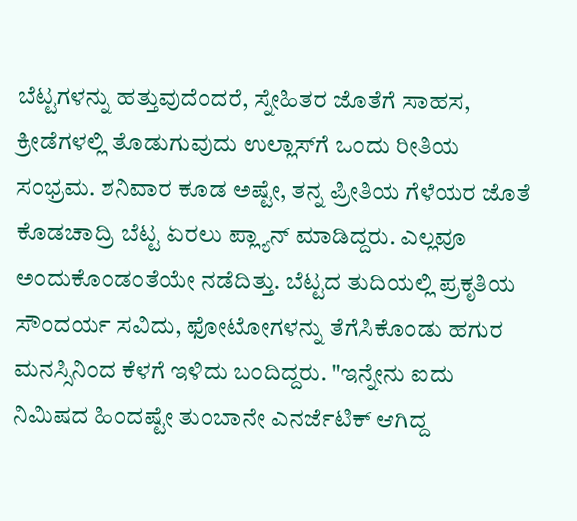ಬೆಟ್ಟಗಳನ್ನು ಹತ್ತುವುದೆಂದರೆ, ಸ್ನೇಹಿತರ ಜೊತೆಗೆ ಸಾಹಸ, ಕ್ರೀಡೆಗಳಲ್ಲಿ ತೊಡುಗುವುದು ಉಲ್ಲಾಸ್‌ಗೆ ಒಂದು ರೀತಿಯ ಸಂಭ್ರಮ. ಶನಿವಾರ ಕೂಡ ಅಷ್ಟೇ, ತನ್ನ ಪ್ರೀತಿಯ ಗೆಳೆಯರ ಜೊತೆ ಕೊಡಚಾದ್ರಿ ಬೆಟ್ಟ ಏರಲು ಪ್ಲ್ಯಾನ್ ಮಾಡಿದ್ದರು. ಎಲ್ಲವೂ ಅಂದುಕೊಂಡಂತೆಯೇ ನಡೆದಿತ್ತು. ಬೆಟ್ಟದ ತುದಿಯಲ್ಲಿ ಪ್ರಕೃತಿಯ ಸೌಂದರ್ಯ ಸವಿದು, ಫೋಟೋಗಳನ್ನು ತೆಗೆಸಿಕೊಂಡು ಹಗುರ ಮನಸ್ಸಿನಿಂದ ಕೆಳಗೆ ಇಳಿದು ಬಂದಿದ್ದರು. "ಇನ್ನೇನು ಐದು ನಿಮಿಷದ ಹಿಂದಷ್ಟೇ ತುಂಬಾನೇ ಎನರ್ಜೆಟಿಕ್ ಆಗಿದ್ದ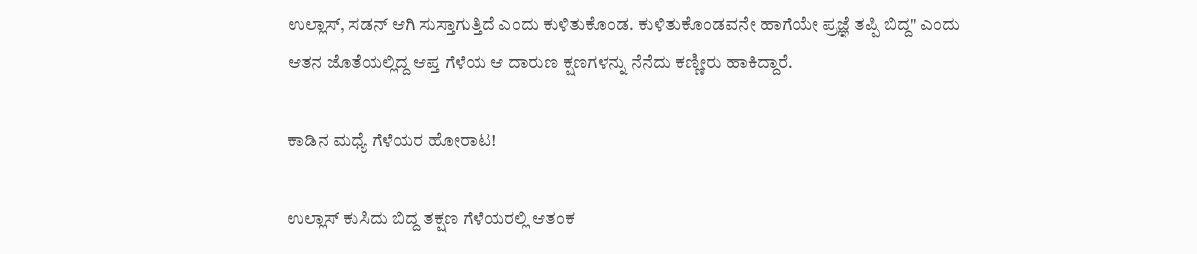ಉಲ್ಲಾಸ್, ಸಡನ್ ಆಗಿ ಸುಸ್ತಾಗುತ್ತಿದೆ ಎಂದು ಕುಳಿತುಕೊಂಡ. ಕುಳಿತುಕೊಂಡವನೇ ಹಾಗೆಯೇ ಪ್ರಜ್ಞೆ ತಪ್ಪಿ ಬಿದ್ದ" ಎಂದು ಆತನ ಜೊತೆಯಲ್ಲಿದ್ದ ಆಪ್ತ ಗೆಳೆಯ ಆ ದಾರುಣ ಕ್ಷಣಗಳನ್ನು ನೆನೆದು ಕಣ್ಣೀರು ಹಾಕಿದ್ದಾರೆ.

ಕಾಡಿನ ಮಧ್ಯೆ ಗೆಳೆಯರ ಹೋರಾಟ!

ಉಲ್ಲಾಸ್ ಕುಸಿದು ಬಿದ್ದ ತಕ್ಷಣ ಗೆಳೆಯರಲ್ಲಿ ಆತಂಕ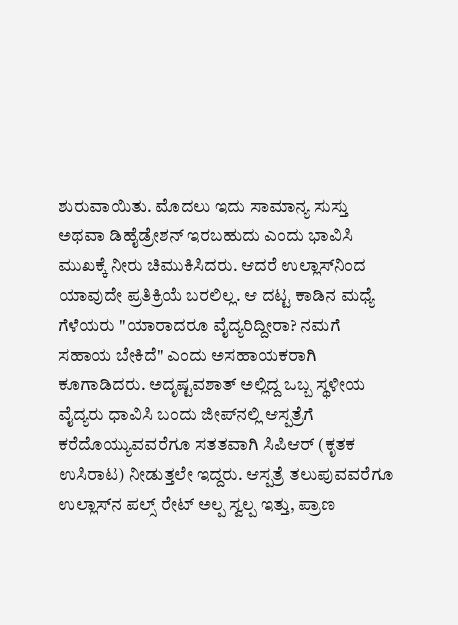ಶುರುವಾಯಿತು. ಮೊದಲು ಇದು ಸಾಮಾನ್ಯ ಸುಸ್ತು ಅಥವಾ ಡಿಹೈಡ್ರೇಶನ್ ಇರಬಹುದು ಎಂದು ಭಾವಿಸಿ ಮುಖಕ್ಕೆ ನೀರು ಚಿಮುಕಿಸಿದರು. ಆದರೆ ಉಲ್ಲಾಸ್‌ನಿಂದ ಯಾವುದೇ ಪ್ರತಿಕ್ರಿಯೆ ಬರಲಿಲ್ಲ. ಆ ದಟ್ಟ ಕಾಡಿನ ಮಧ್ಯೆ ಗೆಳೆಯರು "ಯಾರಾದರೂ ವೈದ್ಯರಿದ್ದೀರಾ? ನಮಗೆ ಸಹಾಯ ಬೇಕಿದೆ" ಎಂದು ಅಸಹಾಯಕರಾಗಿ ಕೂಗಾಡಿದರು. ಅದೃಷ್ಟವಶಾತ್ ಅಲ್ಲಿದ್ದ ಒಬ್ಬ ಸ್ಥಳೀಯ ವೈದ್ಯರು ಧಾವಿಸಿ ಬಂದು ಜೀಪ್‌ನಲ್ಲಿ ಆಸ್ಪತ್ರೆಗೆ ಕರೆದೊಯ್ಯುವವರೆಗೂ ಸತತವಾಗಿ ಸಿಪಿಆರ್ (ಕೃತಕ ಉಸಿರಾಟ) ನೀಡುತ್ತಲೇ ಇದ್ದರು. ಆಸ್ಪತ್ರೆ ತಲುಪುವವರೆಗೂ ಉಲ್ಲಾಸ್‌ನ ಪಲ್ಸ್ ರೇಟ್ ಅಲ್ಪ ಸ್ವಲ್ಪ ಇತ್ತು, ಪ್ರಾಣ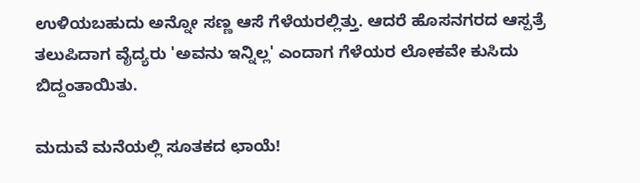ಉಳಿಯಬಹುದು ಅನ್ನೋ ಸಣ್ಣ ಆಸೆ ಗೆಳೆಯರಲ್ಲಿತ್ತು. ಆದರೆ ಹೊಸನಗರದ ಆಸ್ಪತ್ರೆ ತಲುಪಿದಾಗ ವೈದ್ಯರು 'ಅವನು ಇನ್ನಿಲ್ಲ' ಎಂದಾಗ ಗೆಳೆಯರ ಲೋಕವೇ ಕುಸಿದು ಬಿದ್ದಂತಾಯಿತು.

ಮದುವೆ ಮನೆಯಲ್ಲಿ ಸೂತಕದ ಛಾಯೆ!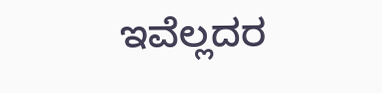ಇವೆಲ್ಲದರ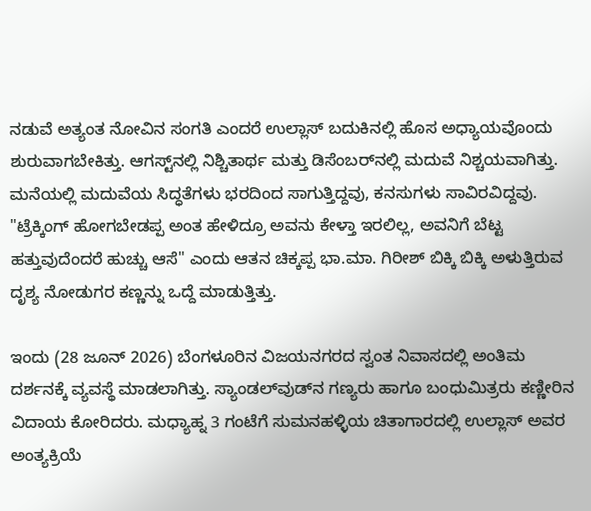ನಡುವೆ ಅತ್ಯಂತ ನೋವಿನ ಸಂಗತಿ ಎಂದರೆ ಉಲ್ಲಾಸ್ ಬದುಕಿನಲ್ಲಿ ಹೊಸ ಅಧ್ಯಾಯವೊಂದು ಶುರುವಾಗಬೇಕಿತ್ತು. ಆಗಸ್ಟ್‌ನಲ್ಲಿ ನಿಶ್ಚಿತಾರ್ಥ ಮತ್ತು ಡಿಸೆಂಬರ್‌ನಲ್ಲಿ ಮದುವೆ ನಿಶ್ಚಯವಾಗಿತ್ತು. ಮನೆಯಲ್ಲಿ ಮದುವೆಯ ಸಿದ್ಧತೆಗಳು ಭರದಿಂದ ಸಾಗುತ್ತಿದ್ದವು, ಕನಸುಗಳು ಸಾವಿರವಿದ್ದವು. "ಟ್ರೆಕ್ಕಿಂಗ್ ಹೋಗಬೇಡಪ್ಪ ಅಂತ ಹೇಳಿದ್ರೂ ಅವನು ಕೇಳ್ತಾ ಇರಲಿಲ್ಲ, ಅವನಿಗೆ ಬೆಟ್ಟ ಹತ್ತುವುದೆಂದರೆ ಹುಚ್ಚು ಆಸೆ" ಎಂದು ಆತನ ಚಿಕ್ಕಪ್ಪ ಭಾ.ಮಾ. ಗಿರೀಶ್ ಬಿಕ್ಕಿ ಬಿಕ್ಕಿ ಅಳುತ್ತಿರುವ ದೃಶ್ಯ ನೋಡುಗರ ಕಣ್ಣನ್ನು ಒದ್ದೆ ಮಾಡುತ್ತಿತ್ತು.

ಇಂದು (28 ಜೂನ್ 2026) ಬೆಂಗಳೂರಿನ ವಿಜಯನಗರದ ಸ್ವಂತ ನಿವಾಸದಲ್ಲಿ ಅಂತಿಮ ದರ್ಶನಕ್ಕೆ ವ್ಯವಸ್ಥೆ ಮಾಡಲಾಗಿತ್ತು. ಸ್ಯಾಂಡಲ್‌ವುಡ್‌ನ ಗಣ್ಯರು ಹಾಗೂ ಬಂಧುಮಿತ್ರರು ಕಣ್ಣೀರಿನ ವಿದಾಯ ಕೋರಿದರು. ಮಧ್ಯಾಹ್ನ 3 ಗಂಟೆಗೆ ಸುಮನಹಳ್ಳಿಯ ಚಿತಾಗಾರದಲ್ಲಿ ಉಲ್ಲಾಸ್ ಅವರ ಅಂತ್ಯಕ್ರಿಯೆ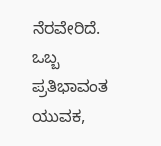ನೆರವೇರಿದೆ. ಒಬ್ಬ ಪ್ರತಿಭಾವಂತ ಯುವಕ,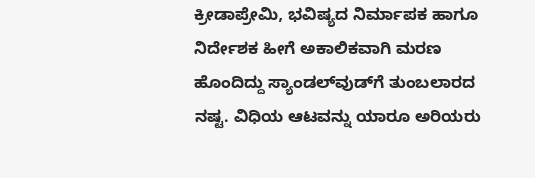ಕ್ರೀಡಾಪ್ರೇಮಿ, ಭವಿಷ್ಯದ ನಿರ್ಮಾಪಕ ಹಾಗೂ ನಿರ್ದೇಶಕ ಹೀಗೆ ಅಕಾಲಿಕವಾಗಿ ಮರಣ ಹೊಂದಿದ್ದು ಸ್ಯಾಂಡಲ್‌ವುಡ್‌ಗೆ ತುಂಬಲಾರದ ನಷ್ಟ. ವಿಧಿಯ ಆಟವನ್ನು ಯಾರೂ ಅರಿಯರು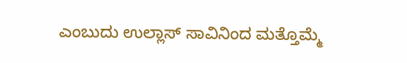ಎಂಬುದು ಉಲ್ಲಾಸ್ ಸಾವಿನಿಂದ ಮತ್ತೊಮ್ಮೆ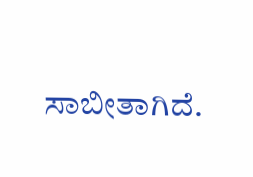ಸಾಬೀತಾಗಿದೆ.